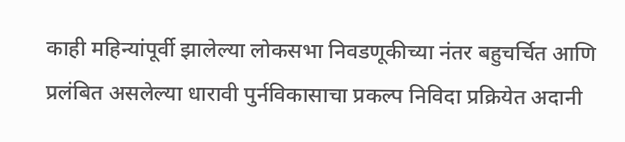काही महिन्यांपूर्वी झालेल्या लोकसभा निवडणूकीच्या नंतर बहुचर्चित आणि प्रलंबित असलेल्या धारावी पुर्नविकासाचा प्रकल्प निविदा प्रक्रियेत अदानी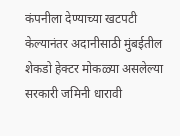कंपनीला देण्याच्या खटपटी केल्यानंतर अदानीसाठी मुंबईतील शेकडो हेक्टर मोकळ्या असलेल्या सरकारी जमिनी धारावी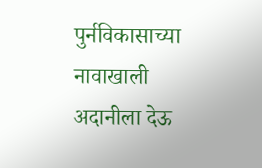पुर्नविकासाच्या नावाखाली अदानीला देऊ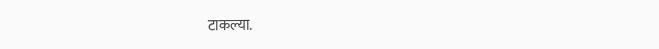टाकल्या.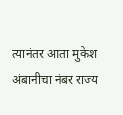त्यानंतर आता मुकेश अंबानीचा नंबर राज्य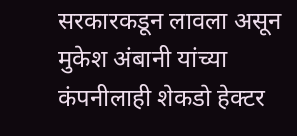सरकारकडून लावला असून मुकेश अंबानी यांच्या कंपनीलाही शेकडो हेक्टर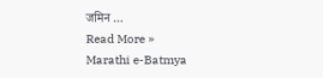जमिन …
Read More »
Marathi e-Batmya